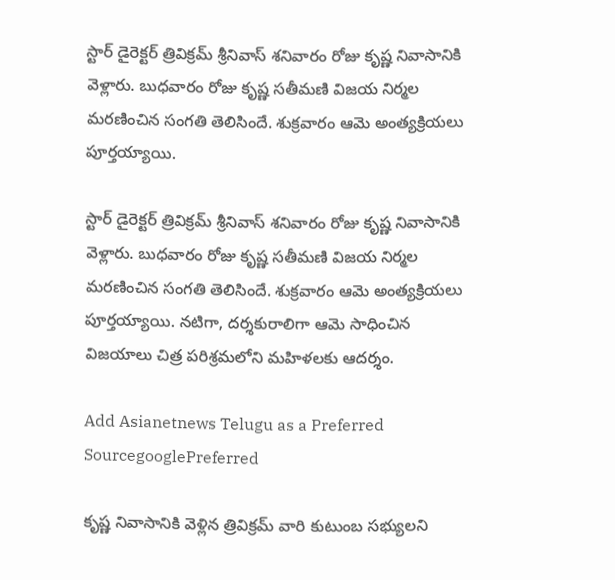స్టార్ డైరెక్టర్ త్రివిక్రమ్ శ్రీనివాస్ శనివారం రోజు కృష్ణ నివాసానికి వెళ్లారు. బుధవారం రోజు కృష్ణ సతీమణి విజయ నిర్మల మరణించిన సంగతి తెలిసిందే. శుక్రవారం ఆమె అంత్యక్రియలు పూర్తయ్యాయి.

స్టార్ డైరెక్టర్ త్రివిక్రమ్ శ్రీనివాస్ శనివారం రోజు కృష్ణ నివాసానికి వెళ్లారు. బుధవారం రోజు కృష్ణ సతీమణి విజయ నిర్మల మరణించిన సంగతి తెలిసిందే. శుక్రవారం ఆమె అంత్యక్రియలు పూర్తయ్యాయి. నటిగా, దర్శకురాలిగా ఆమె సాధించిన విజయాలు చిత్ర పరిశ్రమలోని మహిళలకు ఆదర్శం.

Add Asianetnews Telugu as a Preferred SourcegooglePreferred

కృష్ణ నివాసానికి వెళ్లిన త్రివిక్రమ్ వారి కుటుంబ సభ్యులని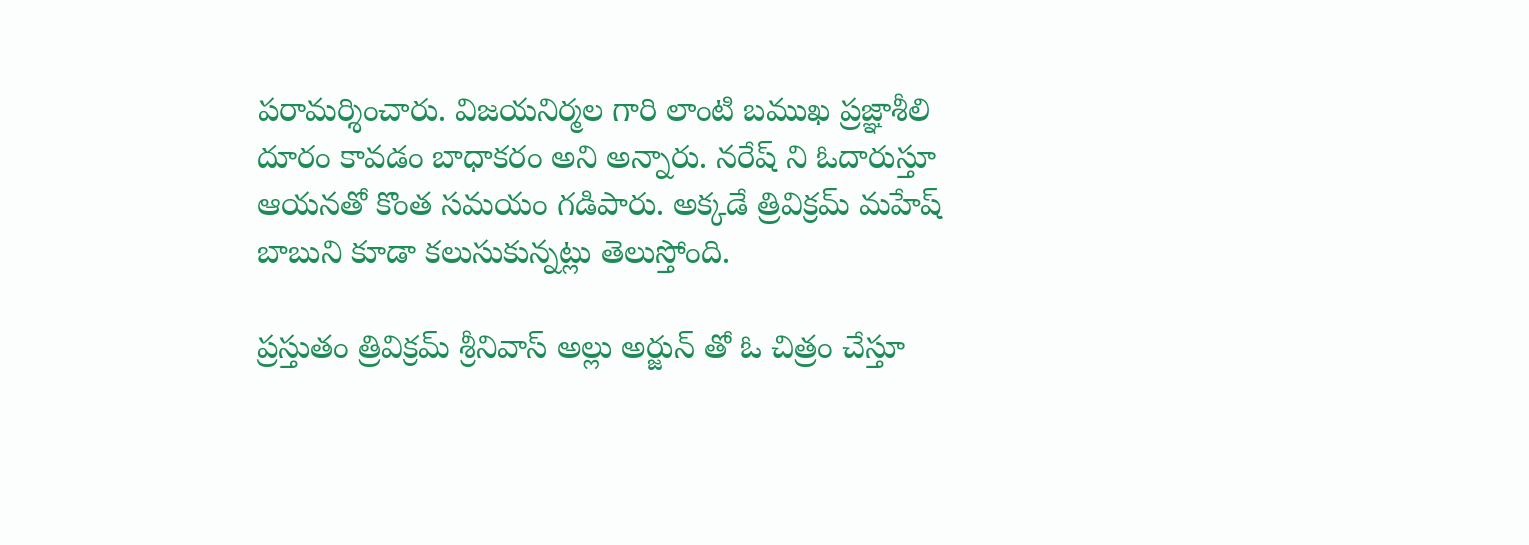పరామర్శించారు. విజయనిర్మల గారి లాంటి బముఖ ప్రజ్ఞాశీలి దూరం కావడం బాధాకరం అని అన్నారు. నరేష్ ని ఓదారుస్తూ ఆయనతో కొంత సమయం గడిపారు. అక్కడే త్రివిక్రమ్ మహేష్ బాబుని కూడా కలుసుకున్నట్లు తెలుస్తోంది.

ప్రస్తుతం త్రివిక్రమ్ శ్రీనివాస్ అల్లు అర్జున్ తో ఓ చిత్రం చేస్తూ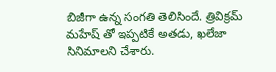బిజీగా ఉన్న సంగతి తెలిసిందే. త్రివిక్రమ్ మహేష్ తో ఇప్పటికే అతడు, ఖలేజా సినిమాలని చేశారు.